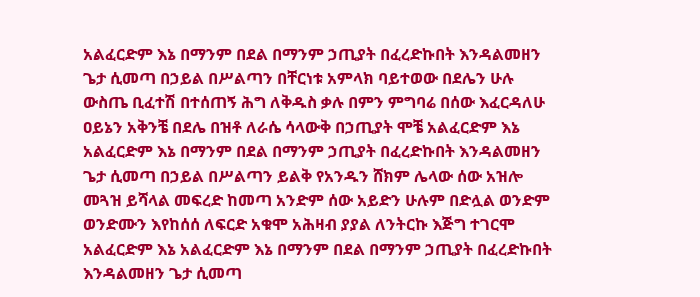አልፈርድም እኔ በማንም በደል በማንም ኃጢያት በፈረድኩበት እንዳልመዘን ጌታ ሲመጣ በኃይል በሥልጣን በቸርነቱ አምላክ ባይተወው በደሌን ሁሉ ውስጤ ቢፈተሽ በተሰጠኝ ሕግ ለቅዱስ ቃሉ በምን ምግባሬ በሰው እፈርዳለሁ ዐይኔን አቅንቼ በደሌ በዝቶ ለራሴ ሳላውቅ በኃጢያት ሞቼ አልፈርድም እኔ አልፈርድም እኔ በማንም በደል በማንም ኃጢያት በፈረድኩበት እንዳልመዘን ጌታ ሲመጣ በኃይል በሥልጣን ይልቅ የአንዱን ሸክም ሌላው ሰው አዝሎ መጓዝ ይሻላል መፍረድ ከመጣ አንድም ሰው አይድን ሁሉም በድሏል ወንድም ወንድሙን እየከሰሰ ለፍርድ አቁሞ አሕዛብ ያያል ለንትርኩ እጅግ ተገርሞ አልፈርድም እኔ አልፈርድም እኔ በማንም በደል በማንም ኃጢያት በፈረድኩበት እንዳልመዘን ጌታ ሲመጣ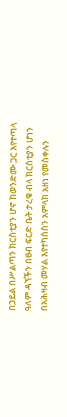በኃይል በሥልጣን ክርስቲያን ሆኖ ከወንድሙ ጋር እየተጣላ ዓለም ዳኘችን በፀብ ፍርድ ቤት ታረቁ ብላ ክርስቲያን ሆነን በአሕዛብ መሃል እየተካሰስን አምላክ አዘነ የመስቀሉን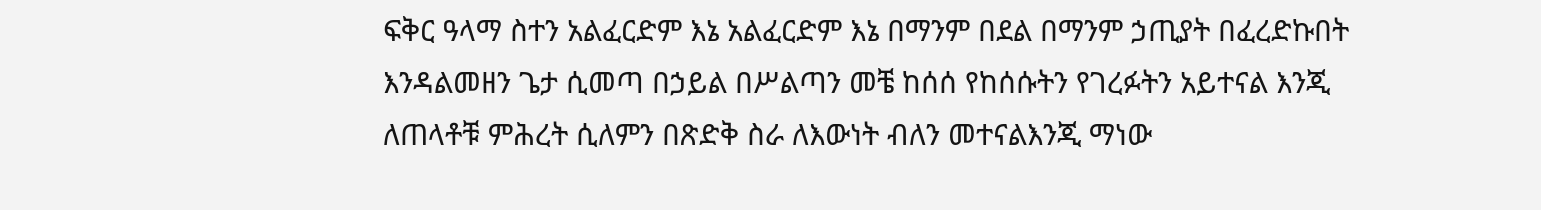ፍቅር ዓላማ ስተን አልፈርድም እኔ አልፈርድም እኔ በማንም በደል በማንም ኃጢያት በፈረድኩበት እንዳልመዘን ጌታ ሲመጣ በኃይል በሥልጣን መቼ ከሰሰ የከሰሱትን የገረፉትን አይተናል እንጂ ለጠላቶቹ ምሕረት ሲለምን በጽድቅ ስራ ለእውነት ብለን መተናልእንጂ ማነው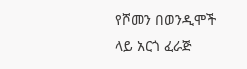የሾመን በወንዲሞች ላይ አርጎ ፈራጅ